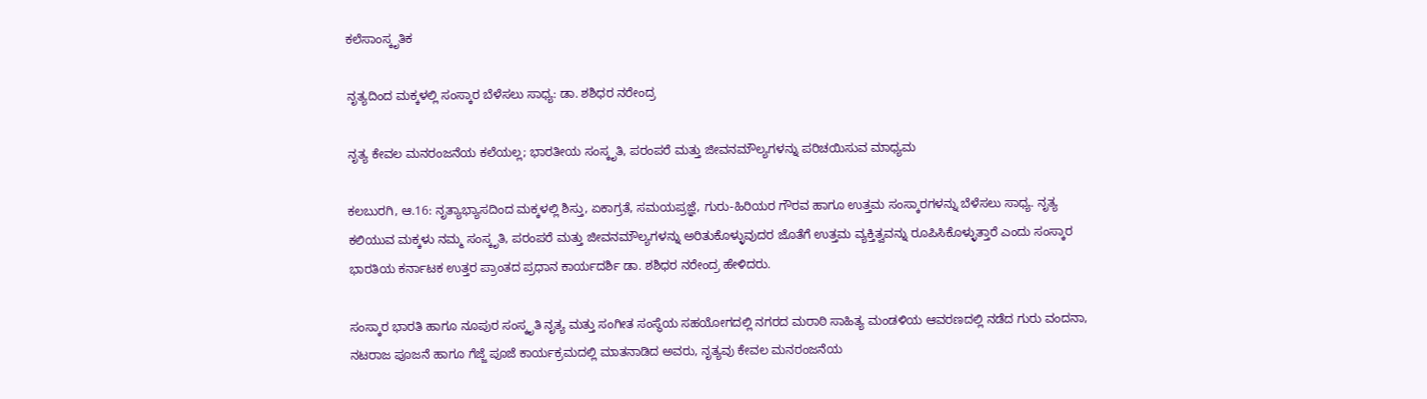ಕಲೆಸಾಂಸ್ಕೃತಿಕ

ನೃತ್ಯದಿಂದ ಮಕ್ಕಳಲ್ಲಿ ಸಂಸ್ಕಾರ ಬೆಳೆಸಲು ಸಾಧ್ಯ: ಡಾ. ಶಶಿಧರ ನರೇಂದ್ರ

ನೃತ್ಯ ಕೇವಲ ಮನರಂಜನೆಯ ಕಲೆಯಲ್ಲ; ಭಾರತೀಯ ಸಂಸ್ಕೃತಿ, ಪರಂಪರೆ ಮತ್ತು ಜೀವನಮೌಲ್ಯಗಳನ್ನು ಪರಿಚಯಿಸುವ ಮಾಧ್ಯಮ

ಕಲಬುರಗಿ, ಆ.16: ನೃತ್ಯಾಭ್ಯಾಸದಿಂದ ಮಕ್ಕಳಲ್ಲಿ ಶಿಸ್ತು, ಏಕಾಗ್ರತೆ, ಸಮಯಪ್ರಜ್ಞೆ, ಗುರು-ಹಿರಿಯರ ಗೌರವ ಹಾಗೂ ಉತ್ತಮ ಸಂಸ್ಕಾರಗಳನ್ನು ಬೆಳೆಸಲು ಸಾಧ್ಯ. ನೃತ್ಯ ಕಲಿಯುವ ಮಕ್ಕಳು ನಮ್ಮ ಸಂಸ್ಕೃತಿ, ಪರಂಪರೆ ಮತ್ತು ಜೀವನಮೌಲ್ಯಗಳನ್ನು ಅರಿತುಕೊಳ್ಳುವುದರ ಜೊತೆಗೆ ಉತ್ತಮ ವ್ಯಕ್ತಿತ್ವವನ್ನು ರೂಪಿಸಿಕೊಳ್ಳುತ್ತಾರೆ ಎಂದು ಸಂಸ್ಕಾರ ಭಾರತಿಯ ಕರ್ನಾಟಕ ಉತ್ತರ ಪ್ರಾಂತದ ಪ್ರಧಾನ ಕಾರ್ಯದರ್ಶಿ ಡಾ. ಶಶಿಧರ ನರೇಂದ್ರ ಹೇಳಿದರು.

ಸಂಸ್ಕಾರ ಭಾರತಿ ಹಾಗೂ ನೂಪುರ ಸಂಸ್ಕೃತಿ ನೃತ್ಯ ಮತ್ತು ಸಂಗೀತ ಸಂಸ್ಥೆಯ ಸಹಯೋಗದಲ್ಲಿ ನಗರದ ಮರಾಠಿ ಸಾಹಿತ್ಯ ಮಂಡಳಿಯ ಆವರಣದಲ್ಲಿ ನಡೆದ ಗುರು ವಂದನಾ, ನಟರಾಜ ಪೂಜನೆ ಹಾಗೂ ಗೆಜ್ಜೆ ಪೂಜೆ ಕಾರ್ಯಕ್ರಮದಲ್ಲಿ ಮಾತನಾಡಿದ ಅವರು, ನೃತ್ಯವು ಕೇವಲ ಮನರಂಜನೆಯ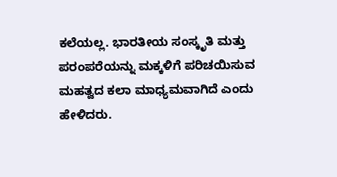ಕಲೆಯಲ್ಲ. ಭಾರತೀಯ ಸಂಸ್ಕೃತಿ ಮತ್ತು ಪರಂಪರೆಯನ್ನು ಮಕ್ಕಳಿಗೆ ಪರಿಚಯಿಸುವ ಮಹತ್ವದ ಕಲಾ ಮಾಧ್ಯಮವಾಗಿದೆ ಎಂದು ಹೇಳಿದರು.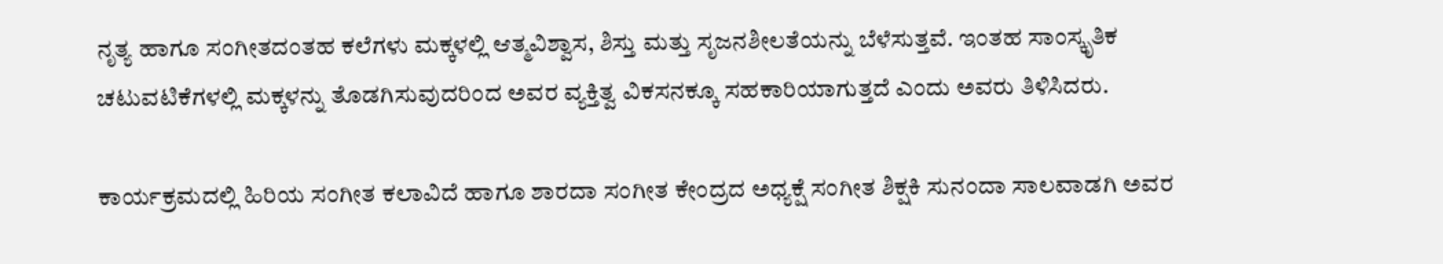ನೃತ್ಯ ಹಾಗೂ ಸಂಗೀತದಂತಹ ಕಲೆಗಳು ಮಕ್ಕಳಲ್ಲಿ ಆತ್ಮವಿಶ್ವಾಸ, ಶಿಸ್ತು ಮತ್ತು ಸೃಜನಶೀಲತೆಯನ್ನು ಬೆಳೆಸುತ್ತವೆ. ಇಂತಹ ಸಾಂಸ್ಕೃತಿಕ ಚಟುವಟಿಕೆಗಳಲ್ಲಿ ಮಕ್ಕಳನ್ನು ತೊಡಗಿಸುವುದರಿಂದ ಅವರ ವ್ಯಕ್ತಿತ್ವ ವಿಕಸನಕ್ಕೂ ಸಹಕಾರಿಯಾಗುತ್ತದೆ ಎಂದು ಅವರು ತಿಳಿಸಿದರು.

ಕಾರ್ಯಕ್ರಮದಲ್ಲಿ ಹಿರಿಯ ಸಂಗೀತ ಕಲಾವಿದೆ ಹಾಗೂ ಶಾರದಾ ಸಂಗೀತ ಕೇಂದ್ರದ ಅಧ್ಯಕ್ಷೆ ಸಂಗೀತ ಶಿಕ್ಷಕಿ ಸುನಂದಾ ಸಾಲವಾಡಗಿ ಅವರ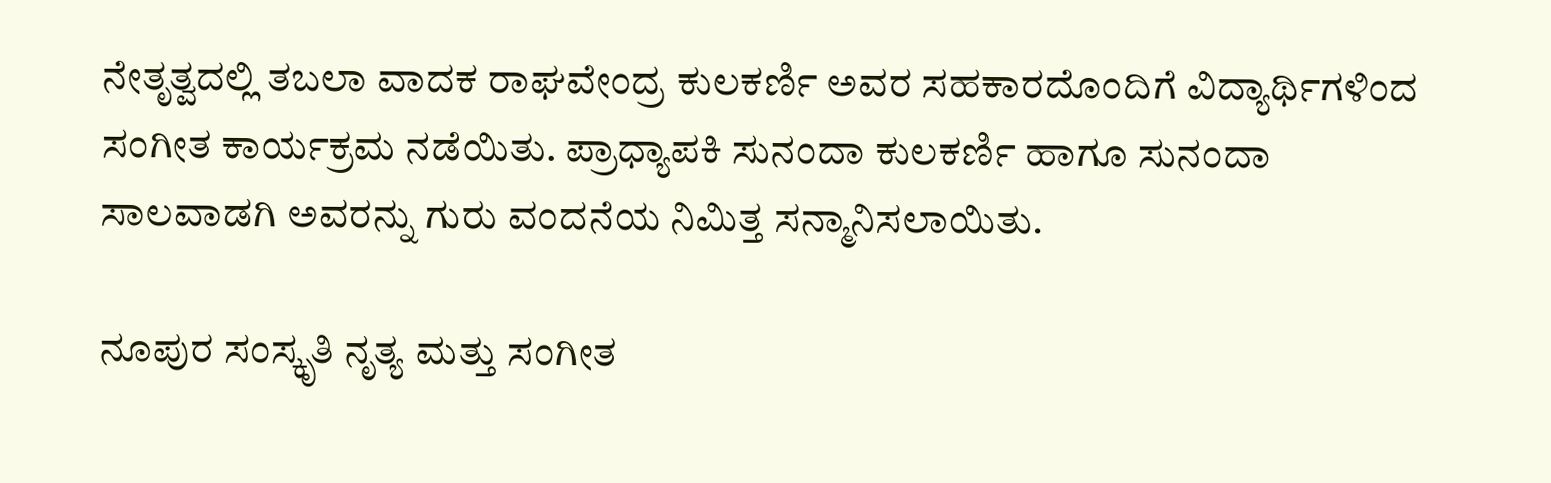ನೇತೃತ್ವದಲ್ಲಿ ತಬಲಾ ವಾದಕ ರಾಘವೇಂದ್ರ ಕುಲಕರ್ಣಿ ಅವರ ಸಹಕಾರದೊಂದಿಗೆ ವಿದ್ಯಾರ್ಥಿಗಳಿಂದ ಸಂಗೀತ ಕಾರ್ಯಕ್ರಮ ನಡೆಯಿತು. ಪ್ರಾಧ್ಯಾಪಕಿ ಸುನಂದಾ ಕುಲಕರ್ಣಿ ಹಾಗೂ ಸುನಂದಾ ಸಾಲವಾಡಗಿ ಅವರನ್ನು ಗುರು ವಂದನೆಯ ನಿಮಿತ್ತ ಸನ್ಮಾನಿಸಲಾಯಿತು.

ನೂಪುರ ಸಂಸ್ಕೃತಿ ನೃತ್ಯ ಮತ್ತು ಸಂಗೀತ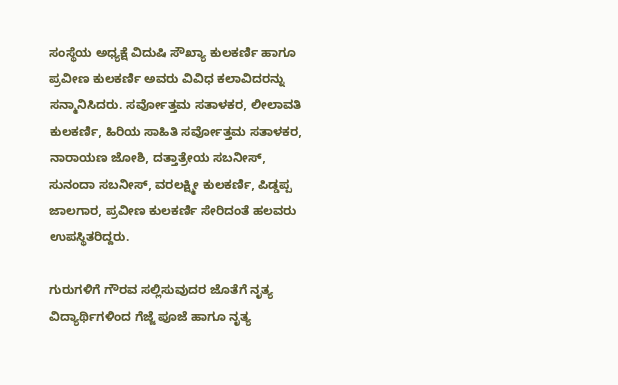ಸಂಸ್ಥೆಯ ಅಧ್ಯಕ್ಷೆ ವಿದುಷಿ ಸೌಖ್ಯಾ ಕುಲಕರ್ಣಿ ಹಾಗೂ ಪ್ರವೀಣ ಕುಲಕರ್ಣಿ ಅವರು ವಿವಿಧ ಕಲಾವಿದರನ್ನು ಸನ್ಮಾನಿಸಿದರು. ಸರ್ವೋತ್ತಮ ಸತಾಳಕರ, ಲೀಲಾವತಿ ಕುಲಕರ್ಣಿ, ಹಿರಿಯ ಸಾಹಿತಿ ಸರ್ವೋತ್ತಮ ಸತಾಳಕರ, ನಾರಾಯಣ ಜೋಶಿ, ದತ್ತಾತ್ರೇಯ ಸಬನೀಸ್, ಸುನಂದಾ ಸಬನೀಸ್, ವರಲಕ್ಷ್ಮೀ ಕುಲಕರ್ಣಿ, ಪಿಡ್ಡಪ್ಪ ಜಾಲಗಾರ, ಪ್ರವೀಣ ಕುಲಕರ್ಣಿ ಸೇರಿದಂತೆ ಹಲವರು ಉಪಸ್ಥಿತರಿದ್ದರು.

ಗುರುಗಳಿಗೆ ಗೌರವ ಸಲ್ಲಿಸುವುದರ ಜೊತೆಗೆ ನೃತ್ಯ ವಿದ್ಯಾರ್ಥಿಗಳಿಂದ ಗೆಜ್ಜೆ ಪೂಜೆ ಹಾಗೂ ನೃತ್ಯ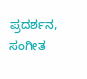ಪ್ರದರ್ಶನ, ಸಂಗೀತ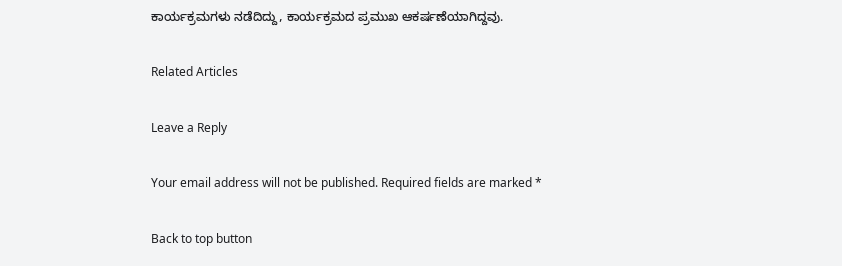ಕಾರ್ಯಕ್ರಮಗಳು ನಡೆದಿದ್ದು, ಕಾರ್ಯಕ್ರಮದ ಪ್ರಮುಖ ಆಕರ್ಷಣೆಯಾಗಿದ್ದವು.

Related Articles

Leave a Reply

Your email address will not be published. Required fields are marked *

Back to top button